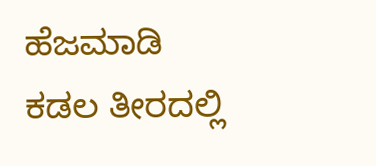ಹೆಜಮಾಡಿ ಕಡಲ ತೀರದಲ್ಲಿ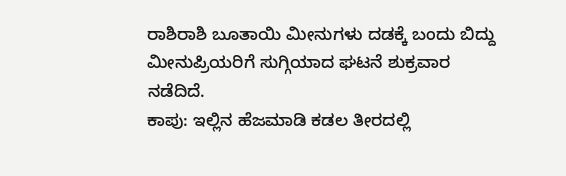ರಾಶಿರಾಶಿ ಬೂತಾಯಿ ಮೀನುಗಳು ದಡಕ್ಕೆ ಬಂದು ಬಿದ್ದು ಮೀನುಪ್ರಿಯರಿಗೆ ಸುಗ್ಗಿಯಾದ ಘಟನೆ ಶುಕ್ರವಾರ ನಡೆದಿದೆ.
ಕಾಪು: ಇಲ್ಲಿನ ಹೆಜಮಾಡಿ ಕಡಲ ತೀರದಲ್ಲಿ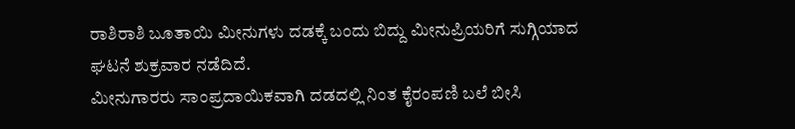ರಾಶಿರಾಶಿ ಬೂತಾಯಿ ಮೀನುಗಳು ದಡಕ್ಕೆ ಬಂದು ಬಿದ್ದು ಮೀನುಪ್ರಿಯರಿಗೆ ಸುಗ್ಗಿಯಾದ ಘಟನೆ ಶುಕ್ರವಾರ ನಡೆದಿದೆ.
ಮೀನುಗಾರರು ಸಾಂಪ್ರದಾಯಿಕವಾಗಿ ದಡದಲ್ಲಿ ನಿಂತ ಕೈರಂಪಣಿ ಬಲೆ ಬೀಸಿ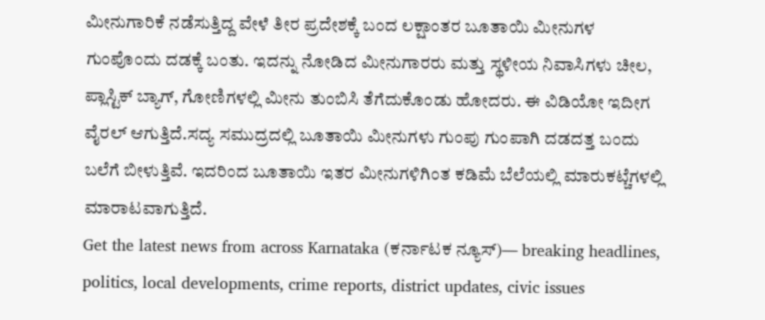ಮೀನುಗಾರಿಕೆ ನಡೆಸುತ್ತಿದ್ದ ವೇಳೆ ತೀರ ಪ್ರದೇಶಕ್ಕೆ ಬಂದ ಲಕ್ಷಾಂತರ ಬೂತಾಯಿ ಮೀನುಗಳ ಗುಂಪೊಂದು ದಡಕ್ಕೆ ಬಂತು. ಇದನ್ನು ನೋಡಿದ ಮೀನುಗಾರರು ಮತ್ತು ಸ್ಥಳೀಯ ನಿವಾಸಿಗಳು ಚೀಲ, ಪ್ಲಾಸ್ಟಿಕ್ ಬ್ಯಾಗ್, ಗೋಣಿಗಳಲ್ಲಿ ಮೀನು ತುಂಬಿಸಿ ತೆಗೆದುಕೊಂಡು ಹೋದರು. ಈ ವಿಡಿಯೋ ಇದೀಗ ವೈರಲ್ ಆಗುತ್ತಿದೆ.ಸದ್ಯ ಸಮುದ್ರದಲ್ಲಿ ಬೂತಾಯಿ ಮೀನುಗಳು ಗುಂಪು ಗುಂಪಾಗಿ ದಡದತ್ತ ಬಂದು ಬಲೆಗೆ ಬೀಳುತ್ತಿವೆ. ಇದರಿಂದ ಬೂತಾಯಿ ಇತರ ಮೀನುಗಳಿಗಿಂತ ಕಡಿಮೆ ಬೆಲೆಯಲ್ಲಿ ಮಾರುಕಟ್ಚೆಗಳಲ್ಲಿ ಮಾರಾಟವಾಗುತ್ತಿದೆ.
Get the latest news from across Karnataka (ಕರ್ನಾಟಕ ನ್ಯೂಸ್)— breaking headlines, politics, local developments, crime reports, district updates, civic issues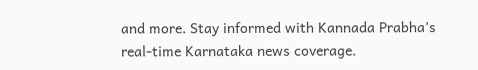and more. Stay informed with Kannada Prabha’s real‑time Karnataka news coverage.